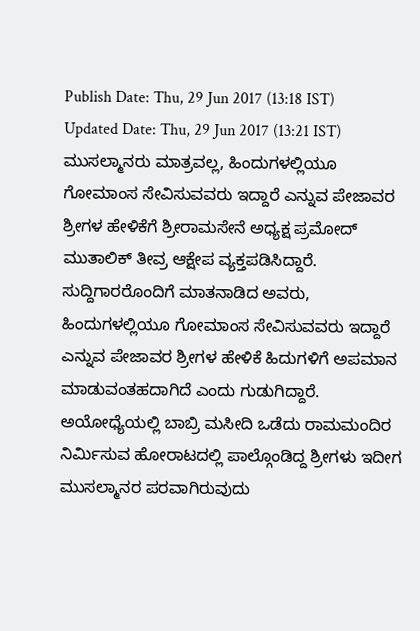Publish Date: Thu, 29 Jun 2017 (13:18 IST)
Updated Date: Thu, 29 Jun 2017 (13:21 IST)
ಮುಸಲ್ಮಾನರು ಮಾತ್ರವಲ್ಲ, ಹಿಂದುಗಳಲ್ಲಿಯೂ ಗೋಮಾಂಸ ಸೇವಿಸುವವರು ಇದ್ದಾರೆ ಎನ್ನುವ ಪೇಜಾವರ ಶ್ರೀಗಳ ಹೇಳಿಕೆಗೆ ಶ್ರೀರಾಮಸೇನೆ ಅಧ್ಯಕ್ಷ ಪ್ರಮೋದ್ ಮುತಾಲಿಕ್ ತೀವ್ರ ಆಕ್ಷೇಪ ವ್ಯಕ್ತಪಡಿಸಿದ್ದಾರೆ.
ಸುದ್ದಿಗಾರರೊಂದಿಗೆ ಮಾತನಾಡಿದ ಅವರು, ಹಿಂದುಗಳಲ್ಲಿಯೂ ಗೋಮಾಂಸ ಸೇವಿಸುವವರು ಇದ್ದಾರೆ ಎನ್ನುವ ಪೇಜಾವರ ಶ್ರೀಗಳ ಹೇಳಿಕೆ ಹಿದುಗಳಿಗೆ ಅಪಮಾನ ಮಾಡುವಂತಹದಾಗಿದೆ ಎಂದು ಗುಡುಗಿದ್ದಾರೆ.
ಅಯೋಧ್ಯೆಯಲ್ಲಿ ಬಾಬ್ರಿ ಮಸೀದಿ ಒಡೆದು ರಾಮಮಂದಿರ ನಿರ್ಮಿಸುವ ಹೋರಾಟದಲ್ಲಿ ಪಾಲ್ಗೊಂಡಿದ್ದ ಶ್ರೀಗಳು ಇದೀಗ ಮುಸಲ್ಮಾನರ ಪರವಾಗಿರುವುದು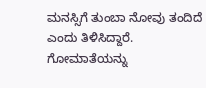ಮನಸ್ಸಿಗೆ ತುಂಬಾ ನೋವು ತಂದಿದೆ ಎಂದು ತಿಳಿಸಿದ್ದಾರೆ.
ಗೋಮಾತೆಯನ್ನು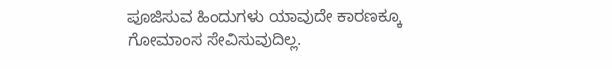ಪೂಜಿಸುವ ಹಿಂದುಗಳು ಯಾವುದೇ ಕಾರಣಕ್ಕೂ ಗೋಮಾಂಸ ಸೇವಿಸುವುದಿಲ್ಲ.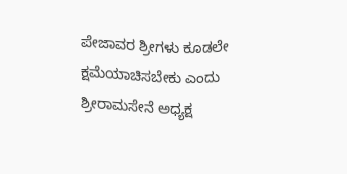ಪೇಜಾವರ ಶ್ರೀಗಳು ಕೂಡಲೇ ಕ್ಷಮೆಯಾಚಿಸಬೇಕು ಎಂದು ಶ್ರೀರಾಮಸೇನೆ ಅಧ್ಯಕ್ಷ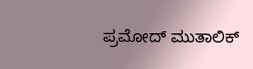ಪ್ರಮೋದ್ ಮುತಾಲಿಕ್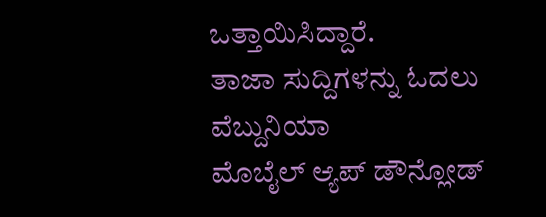ಒತ್ತಾಯಿಸಿದ್ದಾರೆ.
ತಾಜಾ ಸುದ್ದಿಗಳನ್ನು ಓದಲು ವೆಬ್ದುನಿಯಾ
ಮೊಬೈಲ್ ಆ್ಯಪ್ ಡೌನ್ಲೋಡ್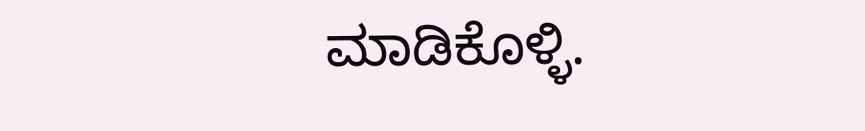ಮಾಡಿಕೊಳ್ಳಿ.